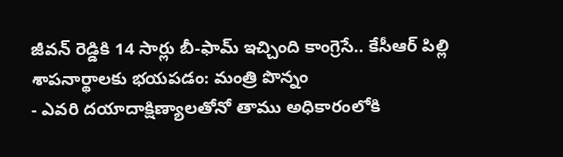జీవన్ రెడ్డికి 14 సార్లు బీ-ఫామ్ ఇచ్చింది కాంగ్రెసే.. కేసీఆర్ పిల్లి శాపనార్థాలకు భయపడం: మంత్రి పొన్నం
- ఎవరి దయాదాక్షిణ్యాలతోనో తాము అధికారంలోకి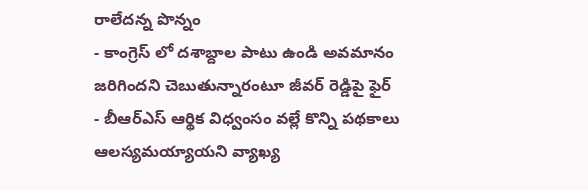రాలేదన్న పొన్నం
- కాంగ్రెస్ లో దశాబ్దాల పాటు ఉండి అవమానం జరిగిందని చెబుతున్నారంటూ జీవర్ రెడ్డిపై ఫైర్
- బీఆర్ఎస్ ఆర్థిక విధ్వంసం వల్లే కొన్ని పథకాలు ఆలస్యమయ్యాయని వ్యాఖ్య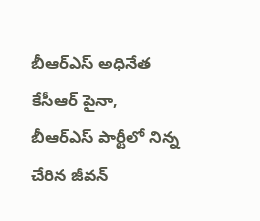బీఆర్ఎస్ అధినేత కేసీఆర్ పైనా, బీఆర్ఎస్ పార్టీలో నిన్న చేరిన జీవన్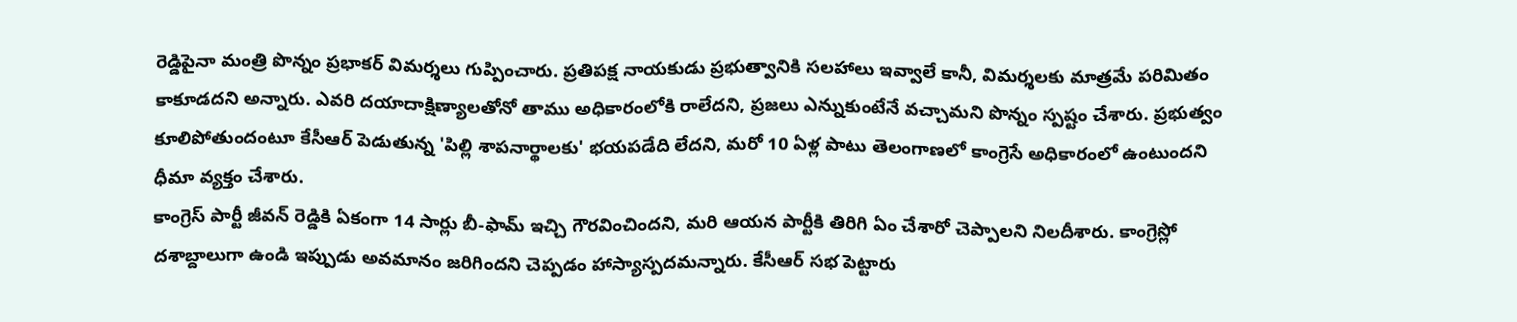రెడ్డిపైనా మంత్రి పొన్నం ప్రభాకర్ విమర్శలు గుప్పించారు. ప్రతిపక్ష నాయకుడు ప్రభుత్వానికి సలహాలు ఇవ్వాలే కానీ, విమర్శలకు మాత్రమే పరిమితం కాకూడదని అన్నారు. ఎవరి దయాదాక్షిణ్యాలతోనో తాము అధికారంలోకి రాలేదని, ప్రజలు ఎన్నుకుంటేనే వచ్చామని పొన్నం స్పష్టం చేశారు. ప్రభుత్వం కూలిపోతుందంటూ కేసీఆర్ పెడుతున్న 'పిల్లి శాపనార్థాలకు' భయపడేది లేదని, మరో 10 ఏళ్ల పాటు తెలంగాణలో కాంగ్రెసే అధికారంలో ఉంటుందని ధీమా వ్యక్తం చేశారు.
కాంగ్రెస్ పార్టీ జీవన్ రెడ్డికి ఏకంగా 14 సార్లు బీ-ఫామ్ ఇచ్చి గౌరవించిందని, మరి ఆయన పార్టీకి తిరిగి ఏం చేశారో చెప్పాలని నిలదీశారు. కాంగ్రెస్లో దశాబ్దాలుగా ఉండి ఇప్పుడు అవమానం జరిగిందని చెప్పడం హాస్యాస్పదమన్నారు. కేసీఆర్ సభ పెట్టారు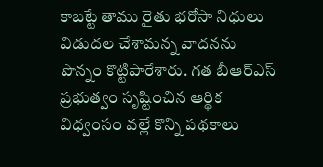కాబట్టే తాము రైతు భరోసా నిధులు విడుదల చేశామన్న వాదనను పొన్నం కొట్టిపారేశారు. గత బీఆర్ఎస్ ప్రభుత్వం సృష్టించిన ఆర్థిక విధ్వంసం వల్లే కొన్ని పథకాలు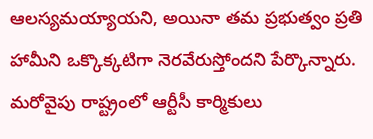ఆలస్యమయ్యాయని, అయినా తమ ప్రభుత్వం ప్రతి హామీని ఒక్కొక్కటిగా నెరవేరుస్తోందని పేర్కొన్నారు.
మరోవైపు రాష్ట్రంలో ఆర్టీసీ కార్మికులు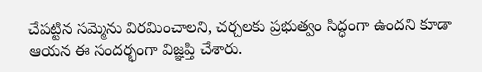చేపట్టిన సమ్మెను విరమించాలని, చర్చలకు ప్రభుత్వం సిద్ధంగా ఉందని కూడా ఆయన ఈ సందర్భంగా విజ్ఞప్తి చేశారు.